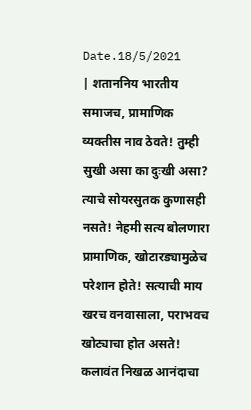Date.18/5/2021
| शताननिय भारतीय समाजच, प्रामाणिक व्यक्तीस नाव ठेवते! तुम्ही सुखी असा का दुःखी असा? त्याचे सोयरसुतक कुणासही नसते! नेहमी सत्य बोलणारा प्रामाणिक, खोटारड्यामुळेच परेशान होते! सत्याची माय खरच वनवासाला, पराभवच खोट्याचा होत असते! कलावंत निखळ आनंदाचा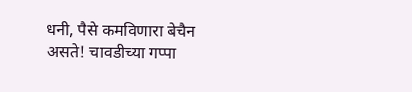धनी, पैसे कमविणारा बेचैन असते! चावडीच्या गप्पा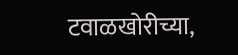टवाळखोरीच्या,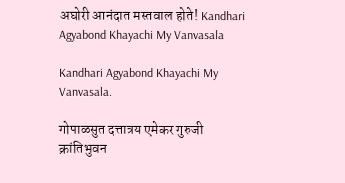अघोरी आनंदात मस्तवाल होते! Kandhari Agyabond Khayachi My Vanvasala

Kandhari Agyabond Khayachi My Vanvasala.

गोपाळसुत दत्तात्रय एमेकर गुरुजी क्रांतिभुवन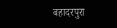बहादरपुरा